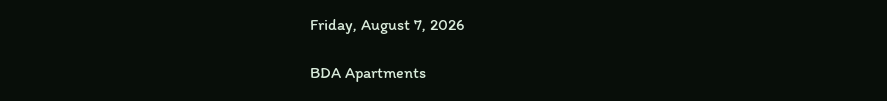Friday, August 7, 2026

BDA Apartments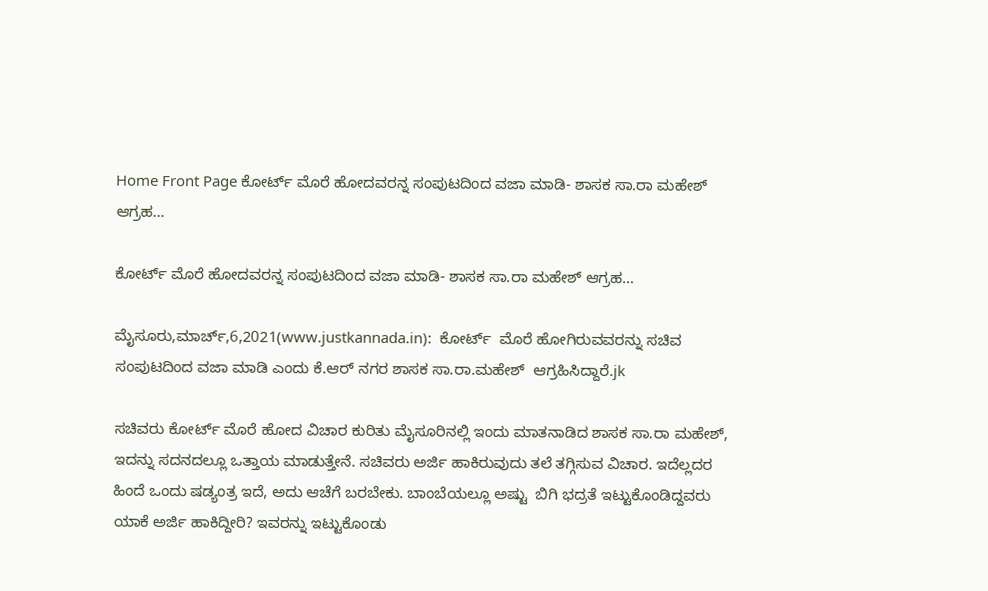Home Front Page ಕೋರ್ಟ್ ಮೊರೆ ಹೋದವರನ್ನ ಸಂಪುಟದಿಂದ ವಜಾ ಮಾಡಿ- ಶಾಸಕ ಸಾ.ರಾ ಮಹೇಶ್ ಆಗ್ರಹ…

ಕೋರ್ಟ್ ಮೊರೆ ಹೋದವರನ್ನ ಸಂಪುಟದಿಂದ ವಜಾ ಮಾಡಿ- ಶಾಸಕ ಸಾ.ರಾ ಮಹೇಶ್ ಆಗ್ರಹ…

ಮೈಸೂರು,ಮಾರ್ಚ್,6,2021(www.justkannada.in):  ಕೋರ್ಟ್  ಮೊರೆ ಹೋಗಿರುವವರನ್ನು ಸಚಿವ ಸಂಪುಟದಿಂದ ವಜಾ ಮಾಡಿ ಎಂದು ಕೆ.ಆರ್ ನಗರ ಶಾಸಕ ಸಾ.ರಾ.ಮಹೇಶ್‌  ಆಗ್ರಹಿಸಿದ್ದಾರೆ.jk

ಸಚಿವರು ಕೋರ್ಟ್ ಮೊರೆ ಹೋದ ವಿಚಾರ ಕುರಿತು ಮೈಸೂರಿನಲ್ಲಿ ಇಂದು ಮಾತನಾಡಿದ ಶಾಸಕ ಸಾ.ರಾ ಮಹೇಶ್,  ಇದನ್ನು ಸದನದಲ್ಲೂ ಒತ್ತಾಯ ಮಾಡುತ್ತೇನೆ. ಸಚಿವರು ಅರ್ಜಿ ಹಾಕಿರುವುದು ತಲೆ ತಗ್ಗಿಸುವ ವಿಚಾರ. ಇದೆಲ್ಲದರ ಹಿಂದೆ ಒಂದು ಷಡ್ಯಂತ್ರ ಇದೆ, ಅದು ಆಚೆಗೆ ಬರಬೇಕು. ಬಾಂಬೆಯಲ್ಲೂ ಅಷ್ಟು  ಬಿಗಿ ಭದ್ರತೆ ಇಟ್ಟುಕೊಂಡಿದ್ದವರು ಯಾಕೆ ಅರ್ಜಿ ಹಾಕಿದ್ದೀರಿ? ಇವರನ್ನು ಇಟ್ಟುಕೊಂಡು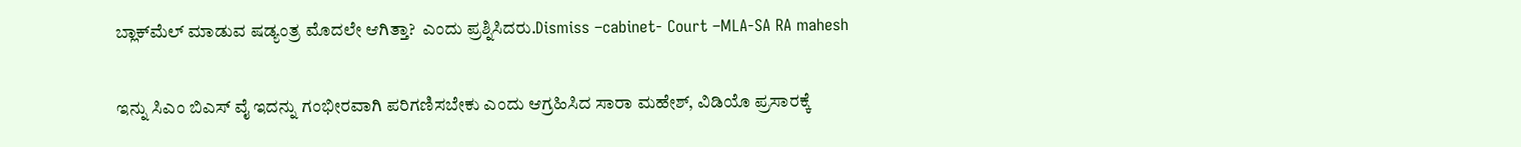ಬ್ಲಾಕ್‌ಮೆಲ್ ಮಾಡುವ ಷಡ್ಯಂತ್ರ ಮೊದಲೇ ಆಗಿತ್ತಾ?  ಎಂದು ಪ್ರಶ್ನಿಸಿದರು.Dismiss –cabinet- Court –MLA-SA RA mahesh

ಇನ್ನು ಸಿಎಂ ಬಿಎಸ್ ವೈ ಇದನ್ನು ಗಂಭೀರವಾಗಿ ಪರಿಗಣಿಸಬೇಕು ಎಂದು ಆಗ್ರಹಿಸಿದ ಸಾರಾ ಮಹೇಶ್, ವಿಡಿಯೊ ಪ್ರಸಾರಕ್ಕೆ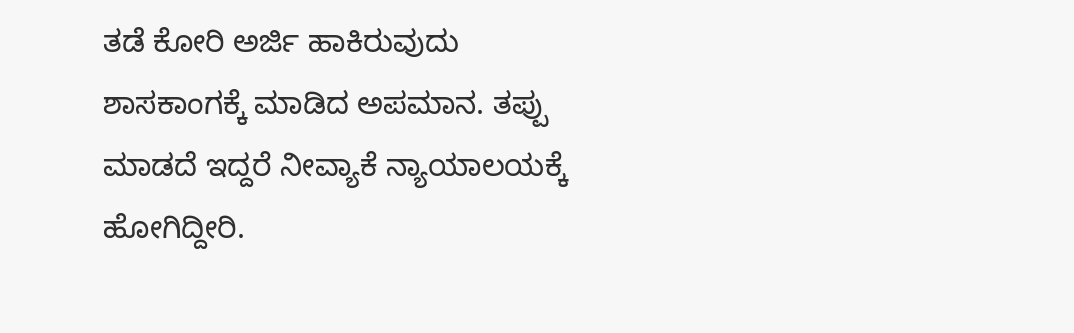ತಡೆ ಕೋರಿ ಅರ್ಜಿ ಹಾಕಿರುವುದು ಶಾಸಕಾಂಗಕ್ಕೆ ಮಾಡಿದ ಅಪಮಾನ‌. ತಪ್ಪು ಮಾಡದೆ ಇದ್ದರೆ ನೀವ್ಯಾಕೆ ನ್ಯಾಯಾಲಯಕ್ಕೆ ಹೋಗಿದ್ದೀರಿ.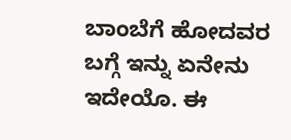ಬಾಂಬೆಗೆ ಹೋದವರ ಬಗ್ಗೆ ಇನ್ನು ಏನೇನು ಇದೇಯೊ. ಈ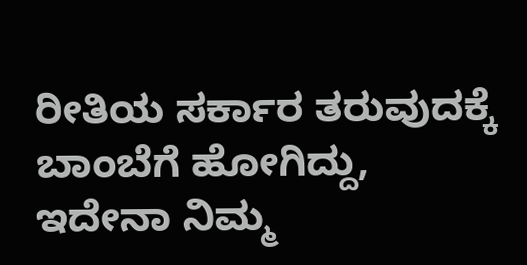ರೀತಿಯ ಸರ್ಕಾರ ತರುವುದಕ್ಕೆ ಬಾಂಬೆಗೆ ಹೋಗಿದ್ದು, ಇದೇನಾ ನಿಮ್ಮ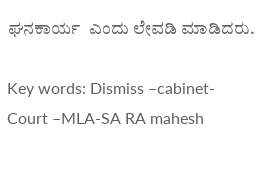ಘನಕಾರ್ಯ  ಎಂದು ಲೇವಡಿ ಮಾಡಿದರು.

Key words: Dismiss –cabinet- Court –MLA-SA RA mahesh